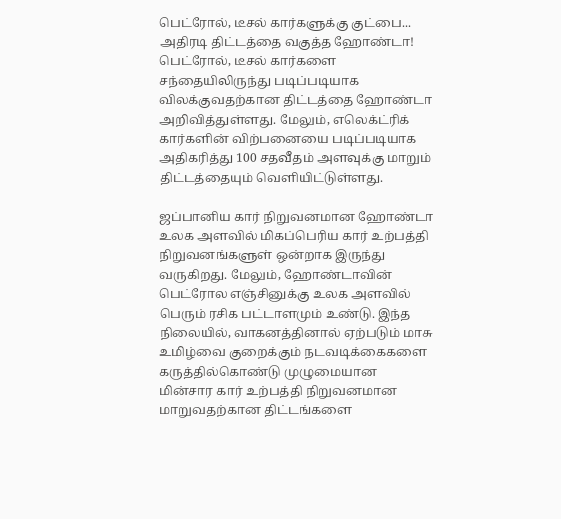பெட்ரோல், டீசல் கார்களுக்கு குட்பை... அதிரடி திட்டத்தை வகுத்த ஹோண்டா!
பெட்ரோல், டீசல் கார்களை சந்தையிலிருந்து படிப்படியாக விலக்குவதற்கான திட்டத்தை ஹோண்டா அறிவித்துள்ளது. மேலும், எலெக்ட்ரிக் கார்களின் விற்பனையை படிப்படியாக அதிகரித்து 100 சதவீதம் அளவுக்கு மாறும் திட்டத்தையும் வெளியிட்டுள்ளது.

ஜப்பானிய கார் நிறுவனமான ஹோண்டா உலக அளவில் மிகப்பெரிய கார் உற்பத்தி நிறுவனங்களுள் ஒன்றாக இருந்து வருகிறது. மேலும், ஹோண்டாவின் பெட்ரோல எஞ்சினுக்கு உலக அளவில் பெரும் ரசிக பட்டாளமும் உண்டு. இந்த நிலையில், வாகனத்தினால் ஏற்படும் மாசு உமிழ்வை குறைக்கும் நடவடிக்கைகளை கருத்தில்கொண்டு முழுமையான மின்சார கார் உற்பத்தி நிறுவனமான மாறுவதற்கான திட்டங்களை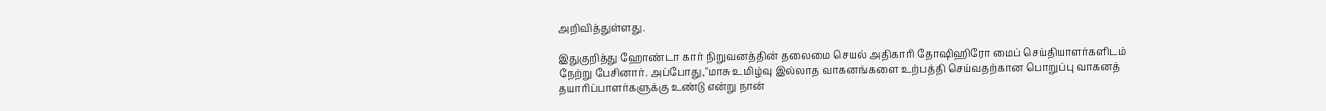அறிவித்துள்ளது.

இதுகுறித்து ஹோண்டா கார் நிறுவனத்தின் தலைமை செயல் அதிகாரி தோஷிஹிரோ மைப் செய்தியாளர்களிடம் நேற்று பேசினார். அப்போது,"மாசு உமிழ்வு இல்லாத வாகனங்களை உற்பத்தி செய்வதற்கான பொறுப்பு வாகனத் தயாரிப்பாளர்களுக்கு உண்டு என்று நான்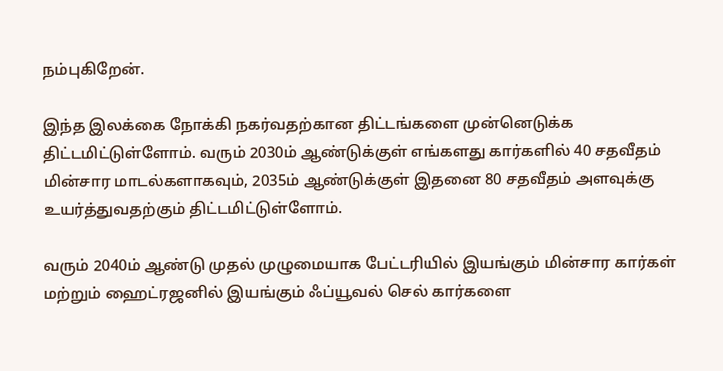நம்புகிறேன்.

இந்த இலக்கை நோக்கி நகர்வதற்கான திட்டங்களை முன்னெடுக்க திட்டமிட்டுள்ளோம். வரும் 2030ம் ஆண்டுக்குள் எங்களது கார்களில் 40 சதவீதம் மின்சார மாடல்களாகவும், 2035ம் ஆண்டுக்குள் இதனை 80 சதவீதம் அளவுக்கு உயர்த்துவதற்கும் திட்டமிட்டுள்ளோம்.

வரும் 2040ம் ஆண்டு முதல் முழுமையாக பேட்டரியில் இயங்கும் மின்சார கார்கள் மற்றும் ஹைட்ரஜனில் இயங்கும் ஃப்யூவல் செல் கார்களை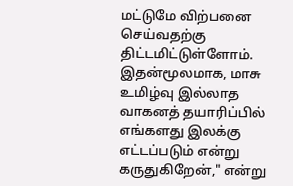மட்டுமே விற்பனை செய்வதற்கு திட்டமிட்டுள்ளோம். இதன்மூலமாக, மாசு உமிழ்வு இல்லாத வாகனத் தயாரிப்பில் எங்களது இலக்கு எட்டப்படும் என்று கருதுகிறேன்," என்று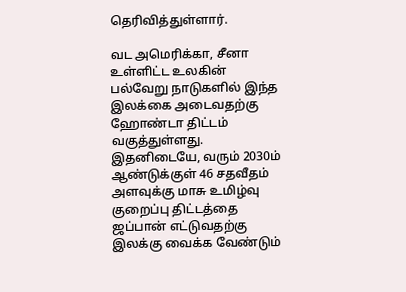தெரிவித்துள்ளார்.

வட அமெரிக்கா, சீனா உள்ளிட்ட உலகின் பல்வேறு நாடுகளில் இந்த இலக்கை அடைவதற்கு ஹோண்டா திட்டம் வகுத்துள்ளது. இதனிடையே, வரும் 2030ம் ஆண்டுக்குள் 46 சதவீதம் அளவுக்கு மாசு உமிழ்வு குறைப்பு திட்டத்தை ஜப்பான் எட்டுவதற்கு இலக்கு வைக்க வேண்டும்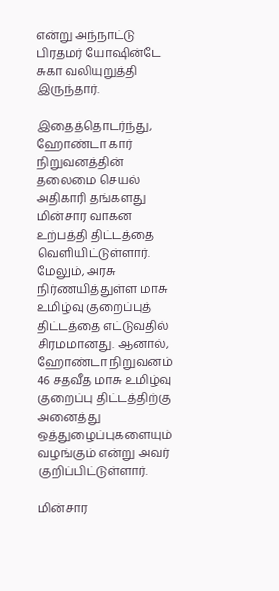என்று அந்நாட்டு பிரதமர் யோஷின்டே சுகா வலியுறுத்தி இருந்தார்.

இதைத்தொடர்ந்து, ஹோண்டா கார் நிறுவனத்தின் தலைமை செயல் அதிகாரி தங்களது மின்சார வாகன உற்பத்தி திட்டத்தை வெளியிட்டுள்ளார். மேலும், அரசு நிர்ணயித்துள்ள மாசு உமிழ்வு குறைப்புத் திட்டத்தை எட்டுவதில் சிரமமானது. ஆனால், ஹோண்டா நிறுவனம் 46 சதவீத மாசு உமிழ்வு குறைப்பு திட்டத்திற்கு அனைத்து ஒத்துழைப்புகளையும் வழங்கும் என்று அவர் குறிப்பிட்டுள்ளார்.

மின்சார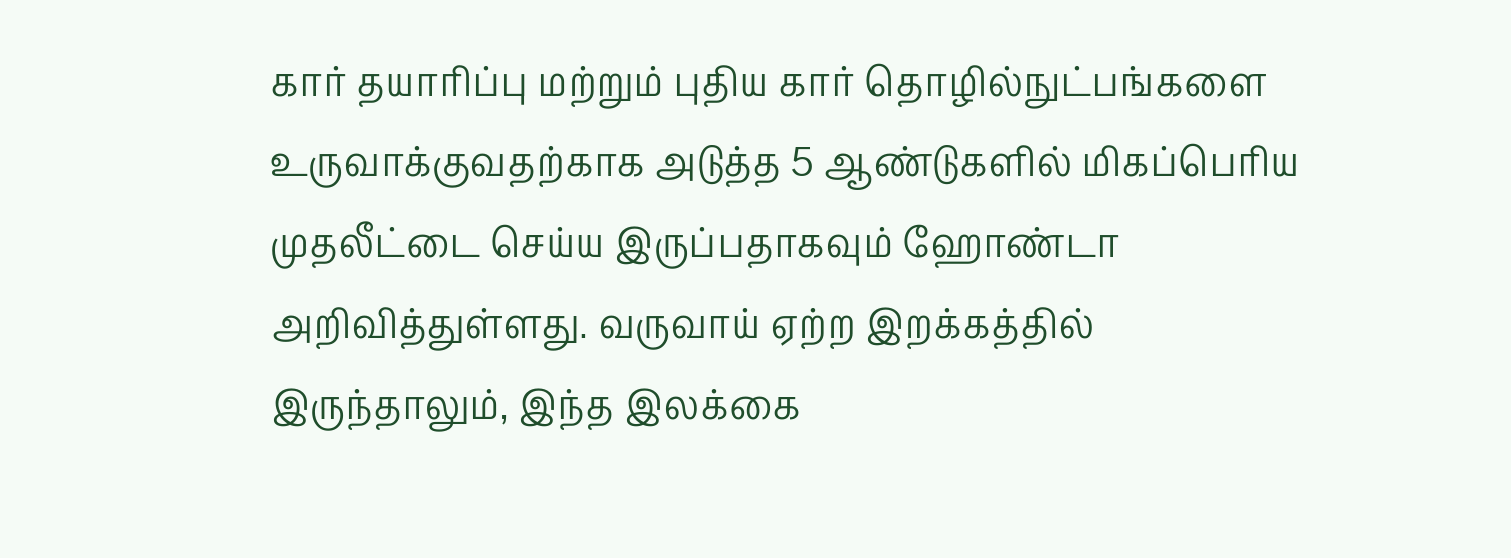கார் தயாரிப்பு மற்றும் புதிய கார் தொழில்நுட்பங்களை உருவாக்குவதற்காக அடுத்த 5 ஆண்டுகளில் மிகப்பெரிய முதலீட்டை செய்ய இருப்பதாகவும் ஹோண்டா அறிவித்துள்ளது. வருவாய் ஏற்ற இறக்கத்தில் இருந்தாலும், இந்த இலக்கை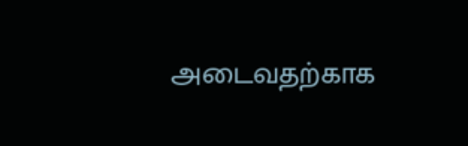அடைவதற்காக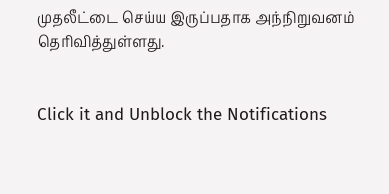முதலீட்டை செய்ய இருப்பதாக அந்நிறுவனம் தெரிவித்துள்ளது.


Click it and Unblock the Notifications